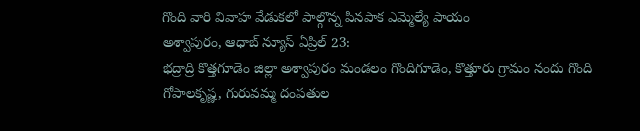గొంది వారి వివాహ వేడుకలో పాల్గొన్న పినపాక ఎమ్మెల్యే పాయం
అశ్వాపురం, ఆధాబ్ న్యూస్ ఏప్రిల్ 23:
భద్రాద్రి కొత్తగూడెం జిల్లా అశ్వాపురం మండలం గొందిగూడెం, కొత్తూరు గ్రామం నందు గొంది గోపాలకృష్ణ, గురువమ్మ దంపతుల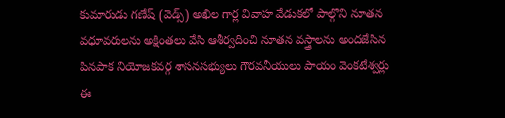కుమారుడు గణేష్ (వెడ్స్) అఖిల గార్ల వివాహ వేడుకలో పాల్గొని నూతన వధూవరులను అక్షింతలు వేసి ఆశీర్వదించి నూతన వస్త్రాలను అందజేసిన పినపాక నియోజకవర్గ శాసనసభ్యులు గౌరవనీయులు పాయం వెంకటేశ్వర్లు
ఈ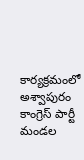కార్యక్రమంలో అశ్వాపురం కాంగ్రెస్ పార్టీ మండల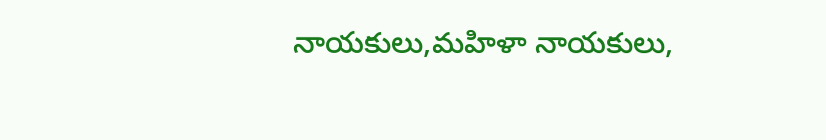నాయకులు,మహిళా నాయకులు,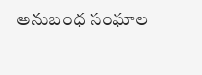అనుబంధ సంఘాల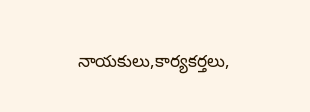నాయకులు,కార్యకర్తలు,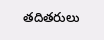తదితరులు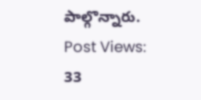పాల్గొన్నారు.
Post Views: 33